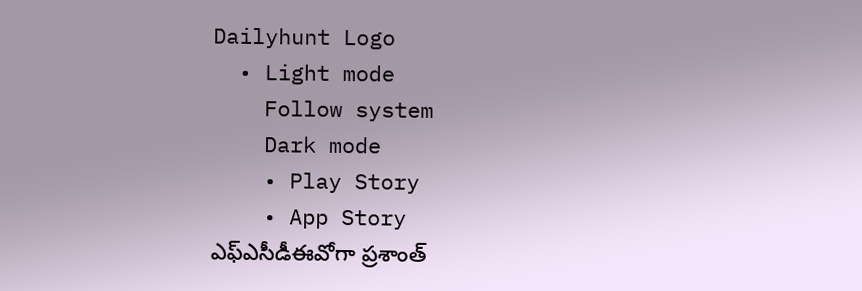Dailyhunt Logo
  • Light mode
    Follow system
    Dark mode
    • Play Story
    • App Story
ఎఫ్ఎసీడీఈవోగా ప్రశాంత్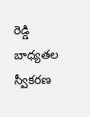రెడ్డి బాధ్యతల స్వీకరణ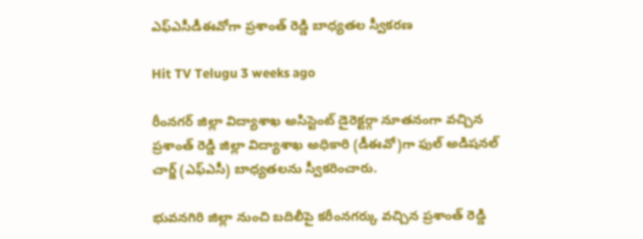ఎఫ్ఎసీడీఈవోగా ప్రశాంత్ రెడ్డి బాధ్యతల స్వీకరణ

Hit TV Telugu 3 weeks ago

రీంనగర్ జిల్లా విద్యాశాఖ అసిస్టెంట్ డైరెక్టర్గా నూతనంగా వచ్చిన ప్రశాంత్ రెడ్డి జిల్లా విద్యాశాఖ అధికారి (డీఈవో)గా ఫుల్ అడిషనల్ చార్జ్ (ఎఫ్ఎసీ) బాధ్యతలను స్వీకరించారు.

భువనగిరి జిల్లా నుంచి బదిలీపై కరీంనగర్కు వచ్చిన ప్రశాంత్ రెడ్డి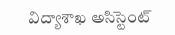విద్యాశాఖ అసిస్టెంట్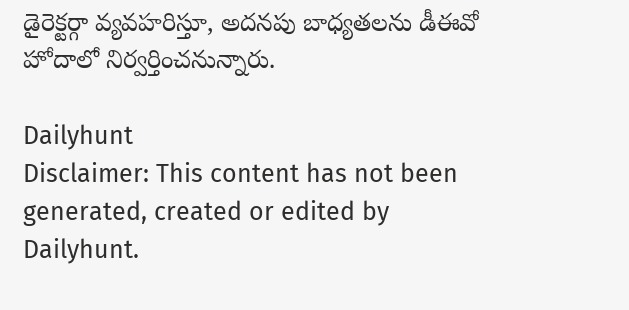డైరెక్టర్గా వ్యవహరిస్తూ, అదనపు బాధ్యతలను డీఈవో హోదాలో నిర్వర్తించనున్నారు.

Dailyhunt
Disclaimer: This content has not been generated, created or edited by Dailyhunt.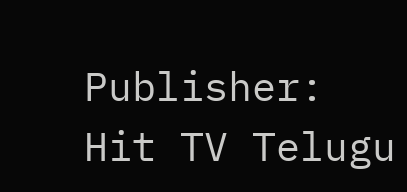Publisher: Hit TV Telugu